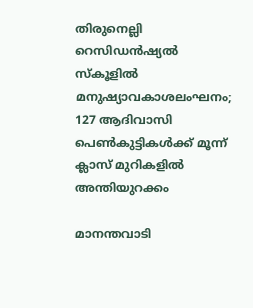തിരുനെല്ലി റെസിഡൻഷ്യൽ സ്കൂളിൽ മനുഷ്യാവകാശലംഘനം; 127 ആദിവാസി പെൺകുട്ടികൾക്ക് മൂന്ന് ക്ലാസ് മുറികളിൽ അന്തിയുറക്കം

മാനന്തവാടി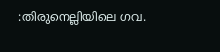:തിരുനെല്ലിയിലെ ഗവ.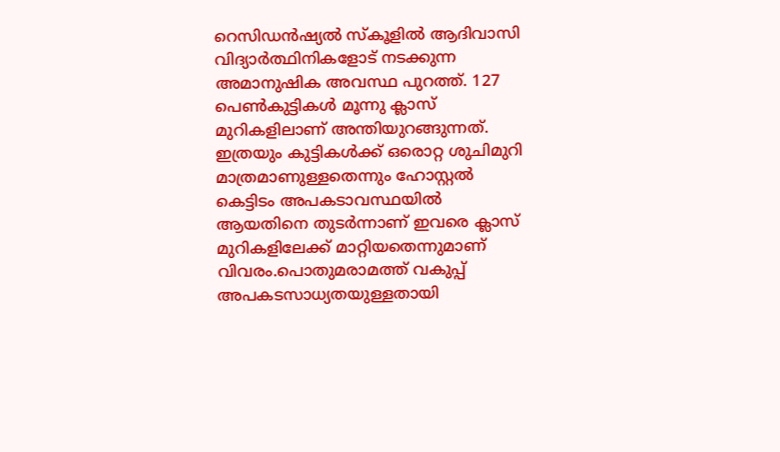റെസിഡൻഷ്യൽ സ്കൂളിൽ ആദിവാസി വിദ്യാർത്ഥിനികളോട് നടക്കുന്ന അമാനുഷിക അവസ്ഥ പുറത്ത്. 127 പെൺകുട്ടികൾ മൂന്നു ക്ലാസ് മുറികളിലാണ് അന്തിയുറങ്ങുന്നത്. ഇത്രയും കുട്ടികൾക്ക് ഒരൊറ്റ ശുചിമുറി മാത്രമാണുള്ളതെന്നും ഹോസ്റ്റൽ കെട്ടിടം അപകടാവസ്ഥയിൽ ആയതിനെ തുടർന്നാണ് ഇവരെ ക്ലാസ് മുറികളിലേക്ക് മാറ്റിയതെന്നുമാണ് വിവരം.പൊതുമരാമത്ത് വകുപ്പ് അപകടസാധ്യതയുള്ളതായി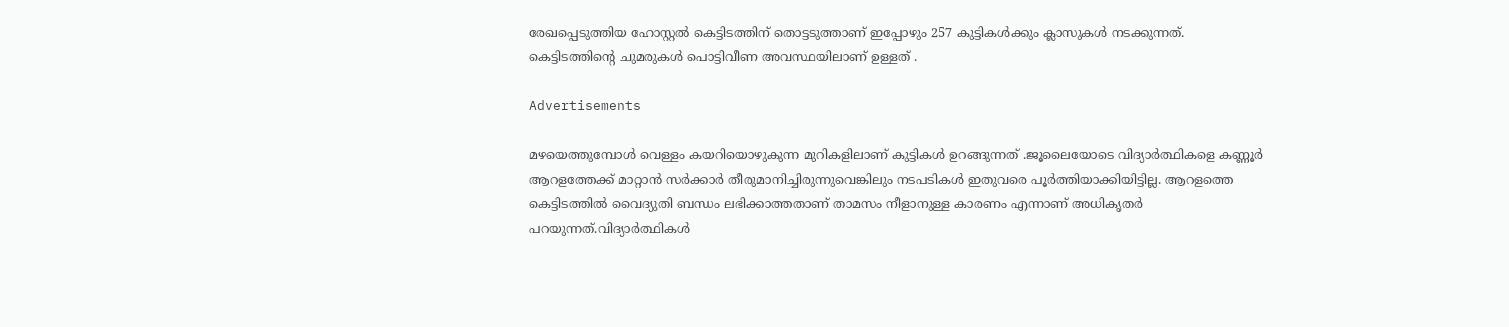രേഖപ്പെടുത്തിയ ഹോസ്റ്റൽ കെട്ടിടത്തിന് തൊട്ടടുത്താണ് ഇപ്പോഴും 257 കുട്ടികൾക്കും ക്ലാസുകൾ നടക്കുന്നത്. കെട്ടിടത്തിന്റെ ചുമരുകൾ പൊട്ടിവീണ അവസ്ഥയിലാണ് ഉള്ളത് .

Advertisements

മഴയെത്തുമ്പോൾ വെള്ളം കയറിയൊഴുകുന്ന മുറികളിലാണ് കുട്ടികൾ ഉറങ്ങുന്നത് .ജൂലൈയോടെ വിദ്യാർത്ഥികളെ കണ്ണൂർ ആറളത്തേക്ക് മാറ്റാൻ സർക്കാർ തീരുമാനിച്ചിരുന്നുവെങ്കിലും നടപടികൾ ഇതുവരെ പൂർത്തിയാക്കിയിട്ടില്ല. ആറളത്തെ കെട്ടിടത്തിൽ വൈദ്യുതി ബന്ധം ലഭിക്കാത്തതാണ് താമസം നീളാനുള്ള കാരണം എന്നാണ് അധികൃതർ പറയുന്നത്.വിദ്യാർത്ഥികൾ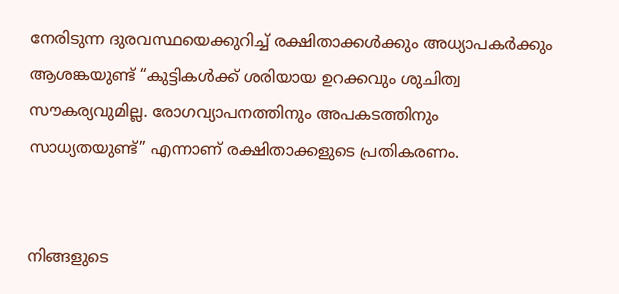നേരിടുന്ന ദുരവസ്ഥയെക്കുറിച്ച് രക്ഷിതാക്കൾക്കും അധ്യാപകർക്കും ആശങ്കയുണ്ട് “കുട്ടികൾക്ക് ശരിയായ ഉറക്കവും ശുചിത്വ സൗകര്യവുമില്ല. രോഗവ്യാപനത്തിനും അപകടത്തിനും സാധ്യതയുണ്ട്” എന്നാണ് രക്ഷിതാക്കളുടെ പ്രതികരണം.


നിങ്ങളുടെ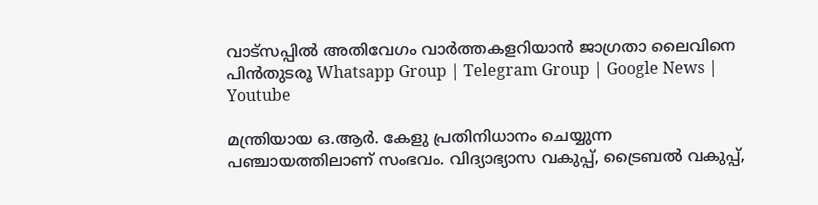വാട്സപ്പിൽ അതിവേഗം വാർത്തകളറിയാൻ ജാഗ്രതാ ലൈവിനെ പിൻതുടരൂ Whatsapp Group | Telegram Group | Google News | Youtube

മന്ത്രിയായ ഒ.ആർ. കേളു പ്രതിനിധാനം ചെയ്യുന്ന പഞ്ചായത്തിലാണ് സംഭവം. വിദ്യാഭ്യാസ വകുപ്പ്, ട്രൈബൽ വകുപ്പ്,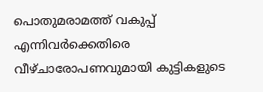പൊതുമരാമത്ത് വകുപ്പ് എന്നിവർക്കെതിരെ വീഴ്ചാരോപണവുമായി കുട്ടികളുടെ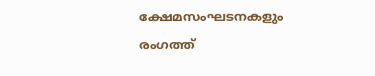ക്ഷേമസംഘടനകളും രംഗത്ത്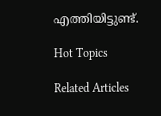എത്തിയിട്ടുണ്ട്.

Hot Topics

Related Articles